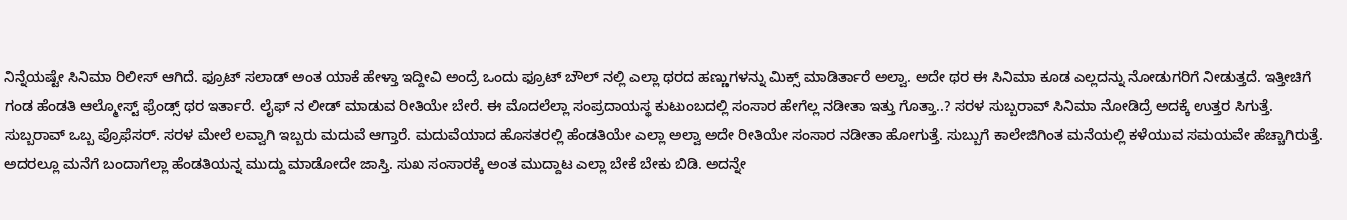ನಿನ್ನೆಯಷ್ಟೇ ಸಿನಿಮಾ ರಿಲೀಸ್ ಆಗಿದೆ. ಫ್ರೂಟ್ ಸಲಾಡ್ ಅಂತ ಯಾಕೆ ಹೇಳ್ತಾ ಇದ್ದೀವಿ ಅಂದ್ರೆ ಒಂದು ಫ್ರೂಟ್ ಬೌಲ್ ನಲ್ಲಿ ಎಲ್ಲಾ ಥರದ ಹಣ್ಣುಗಳನ್ನು ಮಿಕ್ಸ್ ಮಾಡಿರ್ತಾರೆ ಅಲ್ವಾ. ಅದೇ ಥರ ಈ ಸಿನಿಮಾ ಕೂಡ ಎಲ್ಲದನ್ನು ನೋಡುಗರಿಗೆ ನೀಡುತ್ತದೆ. ಇತ್ತೀಚಿಗೆ ಗಂಡ ಹೆಂಡತಿ ಆಲ್ಮೋಸ್ಟ್ ಫ್ರೆಂಡ್ಸ್ ಥರ ಇರ್ತಾರೆ. ಲೈಫ್ ನ ಲೀಡ್ ಮಾಡುವ ರೀತಿಯೇ ಬೇರೆ. ಈ ಮೊದಲೆಲ್ಲಾ ಸಂಪ್ರದಾಯಸ್ಥ ಕುಟುಂಬದಲ್ಲಿ ಸಂಸಾರ ಹೇಗೆಲ್ಲ ನಡೀತಾ ಇತ್ತು ಗೊತ್ತಾ..? ಸರಳ ಸುಬ್ಬರಾವ್ ಸಿನಿಮಾ ನೋಡಿದ್ರೆ ಅದಕ್ಕೆ ಉತ್ತರ ಸಿಗುತ್ತೆ.
ಸುಬ್ಬರಾವ್ ಒಬ್ಬ ಪ್ರೊಫೆಸರ್. ಸರಳ ಮೇಲೆ ಲವ್ವಾಗಿ ಇಬ್ಬರು ಮದುವೆ ಆಗ್ತಾರೆ. ಮದುವೆಯಾದ ಹೊಸತರಲ್ಲಿ ಹೆಂಡತಿಯೇ ಎಲ್ಲಾ ಅಲ್ವಾ ಅದೇ ರೀತಿಯೇ ಸಂಸಾರ ನಡೀತಾ ಹೋಗುತ್ತೆ. ಸುಬ್ಬುಗೆ ಕಾಲೇಜಿಗಿಂತ ಮನೆಯಲ್ಲಿ ಕಳೆಯುವ ಸಮಯವೇ ಹೆಚ್ಚಾಗಿರುತ್ತೆ. ಅದರಲ್ಲೂ ಮನೆಗೆ ಬಂದಾಗೆಲ್ಲಾ ಹೆಂಡತಿಯನ್ನ ಮುದ್ದು ಮಾಡೋದೇ ಜಾಸ್ತಿ. ಸುಖ ಸಂಸಾರಕ್ಕೆ ಅಂತ ಮುದ್ದಾಟ ಎಲ್ಲಾ ಬೇಕೆ ಬೇಕು ಬಿಡಿ. ಅದನ್ನೇ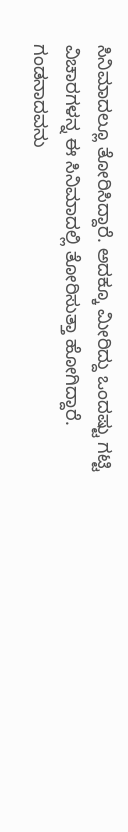ಸಿನಿಮಾದಲ್ಲೂ ತೋರಿಸಿದ್ದಾರೆ. ಅದಕ್ಕೂ ಮೀರಿದ್ದು ಒಂದಷ್ಟು ಗಟ್ಟಿ ವಿಚಾರಗಳನ್ನ ಈ ಸಿನಿಮಾದಲ್ಲಿ ತೋರಿಸುತ್ತಾ ಹೋಗಿದ್ದಾರೆ.
ಗಂಡನಾದವನು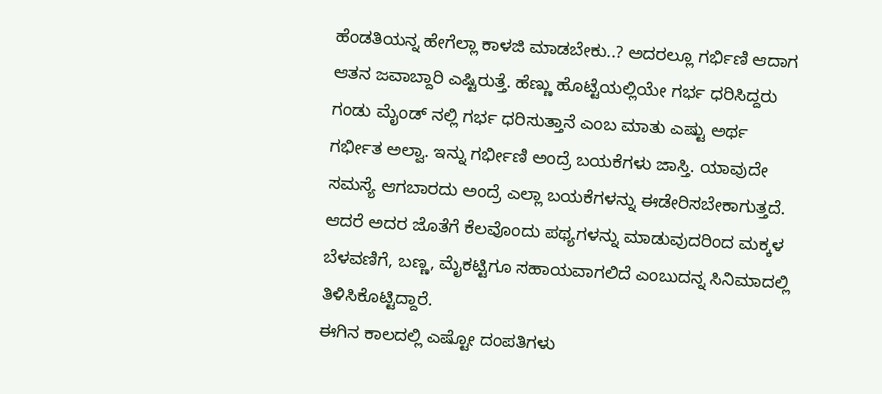ಹೆಂಡತಿಯನ್ನ ಹೇಗೆಲ್ಲಾ ಕಾಳಜಿ ಮಾಡಬೇಕು..? ಅದರಲ್ಲೂ ಗರ್ಭಿಣಿ ಆದಾಗ ಆತನ ಜವಾಬ್ದಾರಿ ಎಷ್ಟಿರುತ್ತೆ. ಹೆಣ್ಣು ಹೊಟ್ಟೆಯಲ್ಲಿಯೇ ಗರ್ಭ ಧರಿಸಿದ್ದರು ಗಂಡು ಮೈಂಡ್ ನಲ್ಲಿ ಗರ್ಭ ಧರಿಸುತ್ತಾನೆ ಎಂಬ ಮಾತು ಎಷ್ಟು ಅರ್ಥ ಗರ್ಭೀತ ಅಲ್ವಾ. ಇನ್ನು ಗರ್ಭೀಣಿ ಅಂದ್ರೆ ಬಯಕೆಗಳು ಜಾಸ್ತಿ. ಯಾವುದೇ ಸಮಸ್ಯೆ ಆಗಬಾರದು ಅಂದ್ರೆ ಎಲ್ಲಾ ಬಯಕೆಗಳನ್ನು ಈಡೇರಿಸಬೇಕಾಗುತ್ತದೆ. ಆದರೆ ಅದರ ಜೊತೆಗೆ ಕೆಲವೊಂದು ಪಥ್ಯಗಳನ್ನು ಮಾಡುವುದರಿಂದ ಮಕ್ಕಳ ಬೆಳವಣಿಗೆ, ಬಣ್ಣ, ಮೈಕಟ್ಟಿಗೂ ಸಹಾಯವಾಗಲಿದೆ ಎಂಬುದನ್ನ ಸಿನಿಮಾದಲ್ಲಿ ತಿಳಿಸಿಕೊಟ್ಟಿದ್ದಾರೆ.
ಈಗಿನ ಕಾಲದಲ್ಲಿ ಎಷ್ಟೋ ದಂಪತಿಗಳು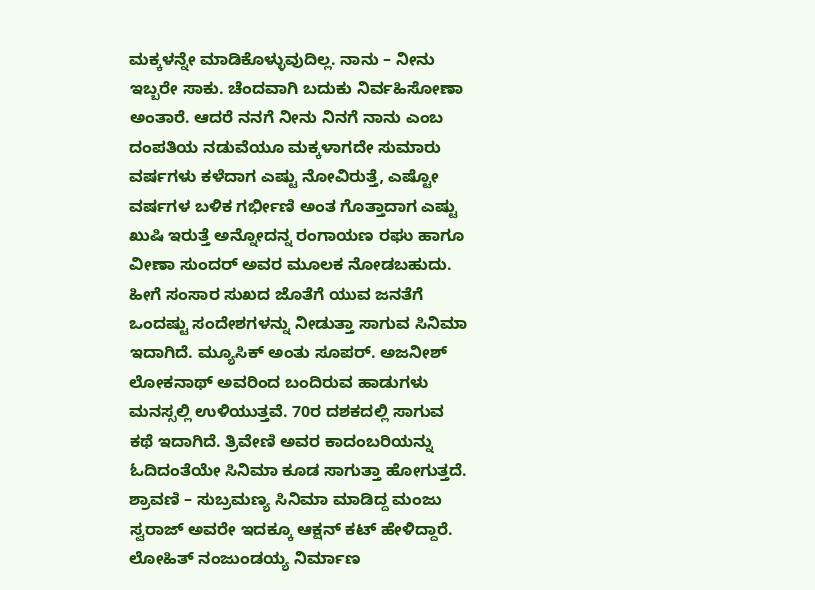ಮಕ್ಕಳನ್ನೇ ಮಾಡಿಕೊಳ್ಳುವುದಿಲ್ಲ. ನಾನು – ನೀನು ಇಬ್ಬರೇ ಸಾಕು. ಚೆಂದವಾಗಿ ಬದುಕು ನಿರ್ವಹಿಸೋಣಾ ಅಂತಾರೆ. ಆದರೆ ನನಗೆ ನೀನು ನಿನಗೆ ನಾನು ಎಂಬ ದಂಪತಿಯ ನಡುವೆಯೂ ಮಕ್ಕಳಾಗದೇ ಸುಮಾರು ವರ್ಷಗಳು ಕಳೆದಾಗ ಎಷ್ಟು ನೋವಿರುತ್ತೆ, ಎಷ್ಟೋ ವರ್ಷಗಳ ಬಳಿಕ ಗರ್ಭೀಣಿ ಅಂತ ಗೊತ್ತಾದಾಗ ಎಷ್ಟು ಖುಷಿ ಇರುತ್ತೆ ಅನ್ನೋದನ್ನ ರಂಗಾಯಣ ರಘು ಹಾಗೂ ವೀಣಾ ಸುಂದರ್ ಅವರ ಮೂಲಕ ನೋಡಬಹುದು.
ಹೀಗೆ ಸಂಸಾರ ಸುಖದ ಜೊತೆಗೆ ಯುವ ಜನತೆಗೆ ಒಂದಷ್ಟು ಸಂದೇಶಗಳನ್ನು ನೀಡುತ್ತಾ ಸಾಗುವ ಸಿನಿಮಾ ಇದಾಗಿದೆ. ಮ್ಯೂಸಿಕ್ ಅಂತು ಸೂಪರ್. ಅಜನೀಶ್ ಲೋಕನಾಥ್ ಅವರಿಂದ ಬಂದಿರುವ ಹಾಡುಗಳು ಮನಸ್ಸಲ್ಲಿ ಉಳಿಯುತ್ತವೆ. 70ರ ದಶಕದಲ್ಲಿ ಸಾಗುವ ಕಥೆ ಇದಾಗಿದೆ. ತ್ರಿವೇಣಿ ಅವರ ಕಾದಂಬರಿಯನ್ನು ಓದಿದಂತೆಯೇ ಸಿನಿಮಾ ಕೂಡ ಸಾಗುತ್ತಾ ಹೋಗುತ್ತದೆ.
ಶ್ರಾವಣಿ – ಸುಬ್ರಮಣ್ಯ ಸಿನಿಮಾ ಮಾಡಿದ್ದ ಮಂಜು ಸ್ವರಾಜ್ ಅವರೇ ಇದಕ್ಕೂ ಆಕ್ಷನ್ ಕಟ್ ಹೇಳಿದ್ದಾರೆ. ಲೋಹಿತ್ ನಂಜುಂಡಯ್ಯ ನಿರ್ಮಾಣ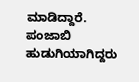ಮಾಡಿದ್ದಾರೆ. ಪಂಜಾಬಿ ಹುಡುಗಿಯಾಗಿದ್ದರು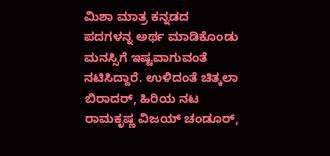ಮಿಶಾ ಮಾತ್ರ ಕನ್ನಡದ ಪದಗಳನ್ನ ಅರ್ಥ ಮಾಡಿಕೊಂಡು ಮನಸ್ಸಿಗೆ ಇಷ್ಟವಾಗುವಂತೆ ನಟಿಸಿದ್ದಾರೆ. ಉಳಿದಂತೆ ಚಿತ್ಕಲಾ ಬಿರಾದರ್, ಹಿರಿಯ ನಟ ರಾಮಕೃಷ್ಣ ವಿಜಯ್ ಚಂಡೂರ್,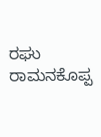ರಘು ರಾಮನಕೊಪ್ಪ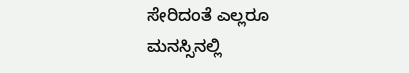ಸೇರಿದಂತೆ ಎಲ್ಲರೂ ಮನಸ್ಸಿನಲ್ಲಿ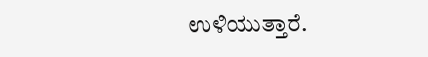ಉಳಿಯುತ್ತಾರೆ.